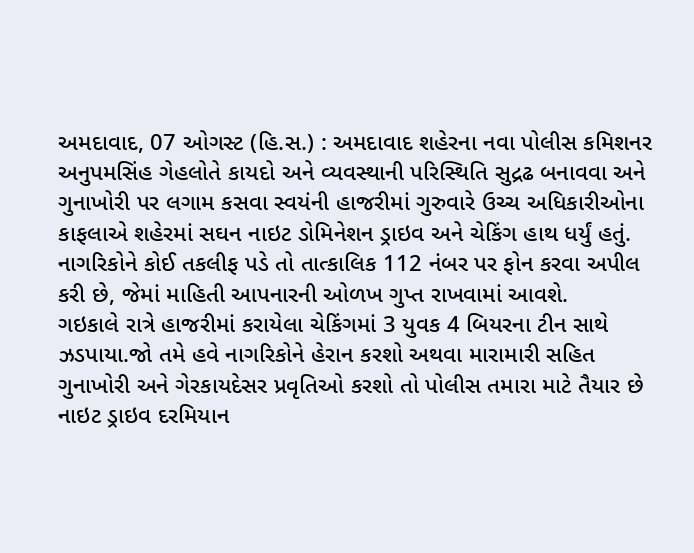અમદાવાદ, 07 ઓગસ્ટ (હિ.સ.) : અમદાવાદ શહેરના નવા પોલીસ કમિશનર અનુપમસિંહ ગેહલોતે કાયદો અને વ્યવસ્થાની પરિસ્થિતિ સુદ્રઢ બનાવવા અને ગુનાખોરી પર લગામ કસવા સ્વયંની હાજરીમાં ગુરુવારે ઉચ્ચ અધિકારીઓના કાફલાએ શહેરમાં સઘન નાઇટ ડોમિનેશન ડ્રાઇવ અને ચેકિંગ હાથ ધર્યું હતું.
નાગરિકોને કોઈ તકલીફ પડે તો તાત્કાલિક 112 નંબર પર ફોન કરવા અપીલ કરી છે, જેમાં માહિતી આપનારની ઓળખ ગુપ્ત રાખવામાં આવશે.
ગઇકાલે રાત્રે હાજરીમાં કરાયેલા ચેકિંગમાં 3 યુવક 4 બિયરના ટીન સાથે ઝડપાયા.જો તમે હવે નાગરિકોને હેરાન કરશો અથવા મારામારી સહિત ગુનાખોરી અને ગેરકાયદેસર પ્રવૃતિઓ કરશો તો પોલીસ તમારા માટે તૈયાર છે
નાઇટ ડ્રાઇવ દરમિયાન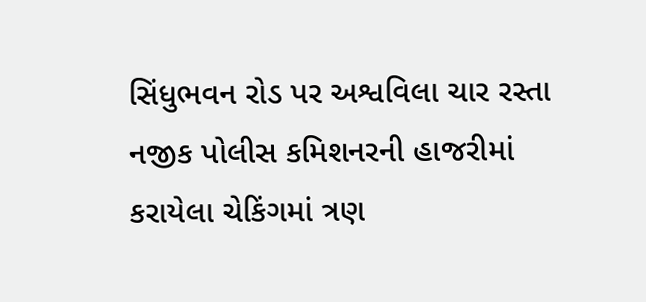સિંધુભવન રોડ પર અશ્વવિલા ચાર રસ્તા નજીક પોલીસ કમિશનરની હાજરીમાં કરાયેલા ચેકિંગમાં ત્રણ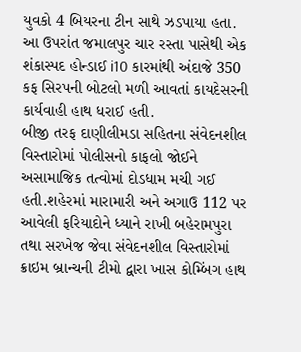યુવકો 4 બિયરના ટીન સાથે ઝડપાયા હતા. આ ઉપરાંત જમાલપુર ચાર રસ્તા પાસેથી એક શંકાસ્પદ હોન્ડાઈ i10 કારમાંથી અંદાજે 350 કફ સિરપની બોટલો મળી આવતાં કાયદેસરની કાર્યવાહી હાથ ધરાઈ હતી.
બીજી તરફ દાણીલીમડા સહિતના સંવેદનશીલ વિસ્તારોમાં પોલીસનો કાફલો જોઈને અસામાજિક તત્વોમાં દોડધામ મચી ગઈ હતી.શહેરમાં મારામારી અને અગાઉ 112 પર આવેલી ફરિયાદોને ધ્યાને રાખી બહેરામપુરા તથા સરખેજ જેવા સંવેદનશીલ વિસ્તારોમાં ક્રાઇમ બ્રાન્ચની ટીમો દ્વારા ખાસ કોમ્બિંગ હાથ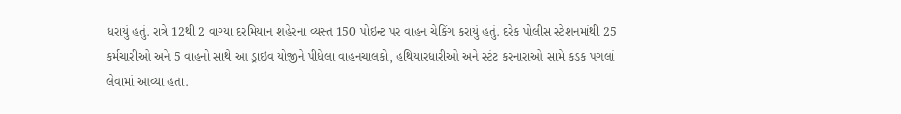ધરાયું હતું. રાત્રે 12થી 2 વાગ્યા દરમિયાન શહેરના વ્યસ્ત 150 પોઇન્ટ પર વાહન ચેકિંગ કરાયું હતું. દરેક પોલીસ સ્ટેશનમાંથી 25 કર્મચારીઓ અને 5 વાહનો સાથે આ ડ્રાઇવ યોજીને પીધેલા વાહનચાલકો, હથિયારધારીઓ અને સ્ટંટ કરનારાઓ સામે કડક પગલાં લેવામાં આવ્યા હતા.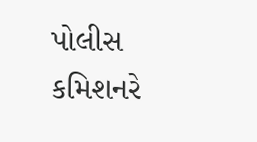પોલીસ કમિશનરે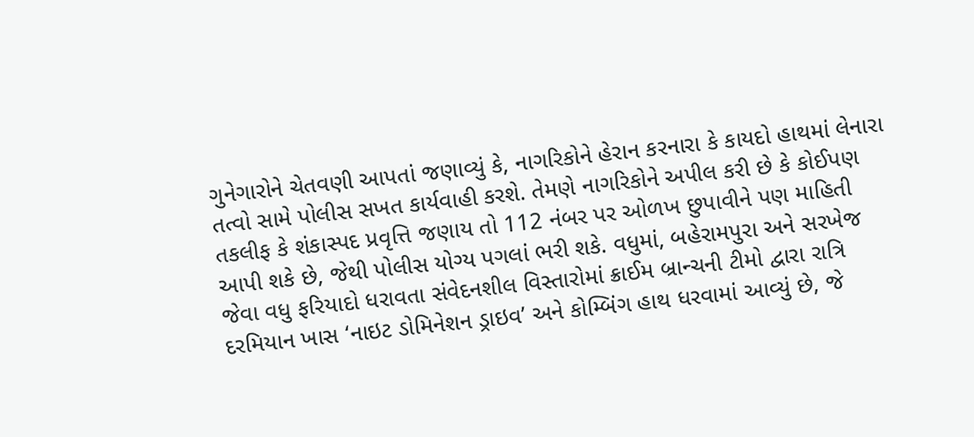ગુનેગારોને ચેતવણી આપતાં જણાવ્યું કે, નાગરિકોને હેરાન કરનારા કે કાયદો હાથમાં લેનારા તત્વો સામે પોલીસ સખત કાર્યવાહી કરશે. તેમણે નાગરિકોને અપીલ કરી છે કે કોઈપણ તકલીફ કે શંકાસ્પદ પ્રવૃત્તિ જણાય તો 112 નંબર પર ઓળખ છુપાવીને પણ માહિતી આપી શકે છે, જેથી પોલીસ યોગ્ય પગલાં ભરી શકે. વધુમાં, બહેરામપુરા અને સરખેજ જેવા વધુ ફરિયાદો ધરાવતા સંવેદનશીલ વિસ્તારોમાં ક્રાઈમ બ્રાન્ચની ટીમો દ્વારા રાત્રિ દરમિયાન ખાસ ‘નાઇટ ડોમિનેશન ડ્રાઇવ’ અને કોમ્બિંગ હાથ ધરવામાં આવ્યું છે, જે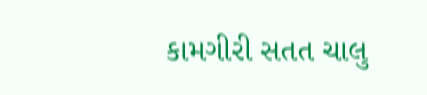કામગીરી સતત ચાલુ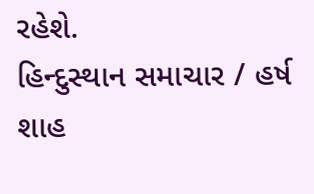રહેશે.
હિન્દુસ્થાન સમાચાર / હર્ષ શાહ